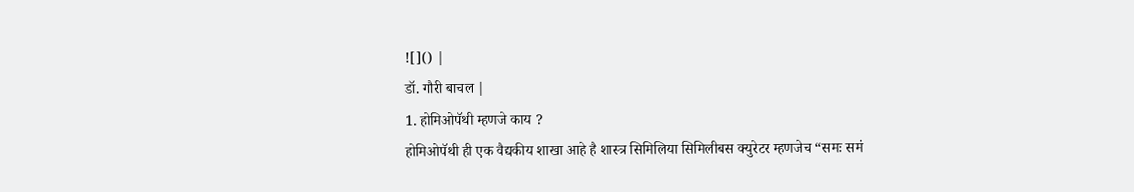![]() |
डॉ. गौरी बाचल |
1. होमिओपॅथी म्हणजे काय ?
होमिओपॅथी ही एक वैद्यकीय शाखा आहे है शास्त्र सिमिलिया सिमिलीबस क्युरेटर म्हणजेच “समः समं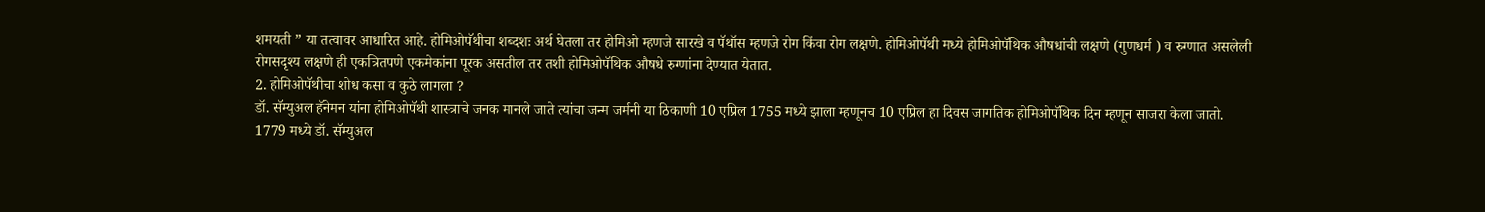शमयती ” या तत्वावर आधारित आहे. होमिओपॅथीचा शब्दशः अर्थ घेतला तर होमिओ म्हणजे सारखे व पॅथॉस म्हणजे रोग किंवा रोग लक्षणे. होमिओपॅथी मध्ये होमिओपॅथिक औषधांची लक्षणे (गुणधर्म ) व रुग्णात असलेली रोगसदृश्य लक्षणे ही एकत्रितपणे एकमेकांना पूरक असतील तर तशी होमिओपॅथिक औषधे रुग्णांना देण्यात येतात.
2. होमिओपॅथीचा शोध कसा व कुठे लागला ?
डॉ. सॅम्युअल हॅनेमन यांना होमिओपॅथी शास्त्राचे जनक मानले जाते त्यांचा जन्म जर्मनी या ठिकाणी 10 एप्रिल 1755 मध्ये झाला म्हणूनच 10 एप्रिल हा दिवस जागतिक होमिओपॅथिक दिन म्हणून साजरा केला जातो.
1779 मध्ये डॉ. सॅम्युअल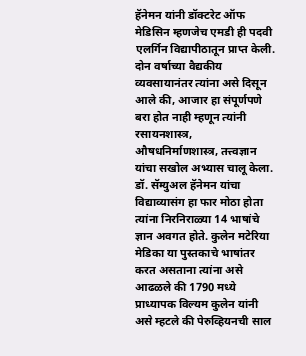हॅनेमन यांनी डॉक्टरेट ऑफ मेडिसिन म्हणजेच एमडी ही पदवी एलर्गिन विद्यापीठातून प्राप्त केली. दोन वर्षाच्या वैद्यकीय व्यवसायानंतर त्यांना असे दिसून आले की, आजार हा संपूर्णपणे बरा होत नाही म्हणून त्यांनी रसायनशास्त्र, औषधनिर्माणशास्त्र, तत्त्वज्ञान यांचा सखोल अभ्यास चालू केला.
डॉ. सॅम्युअल हॅनेमन यांचा विद्याव्यासंग हा फार मोठा होता त्यांना निरनिराळ्या 14 भाषांचे ज्ञान अवगत होते. कुलेन मटेरिया मेडिका या पुस्तकाचे भाषांतर करत असताना त्यांना असे आढळले की 1790 मध्ये प्राध्यापक विल्यम कुलेन यांनी असे म्हटले की पेरुव्हियनची साल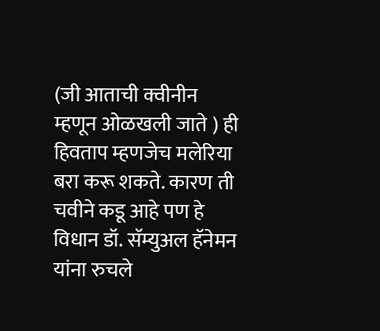(जी आताची क्वीनीन म्हणून ओळखली जाते ) ही हिवताप म्हणजेच मलेरिया बरा करू शकते. कारण ती चवीने कडू आहे पण हे विधान डॉ. सॅम्युअल हॅनेमन यांना रुचले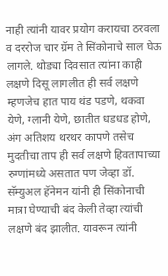नाही त्यांनी यावर प्रयोग करायचा ठरवला व दररोज चार ग्रॅम ते सिंकोनाचे साल घेऊ लागले. थोड्या दिवसात त्यांना काही लक्षणे दिसू लागलीत ही सर्व लक्षणे म्हणजेच हात पाय थंड पडणे, थकवा येणे, ग्लानी येणे, छातीत धडधड होणे, अंग अतिशय थरथर कापणे तसेच मुदतीचा ताप ही सर्व लक्षणे हिवतापाच्या रुग्णांमध्ये असतात पण जेव्हा डॉ. सॅम्युअल हॅनेमन यांनी ही सिंकोनाची मात्रा घेण्याची बंद केली तेव्हा त्यांची लक्षणे बंद झालीत. यावरून त्यांनी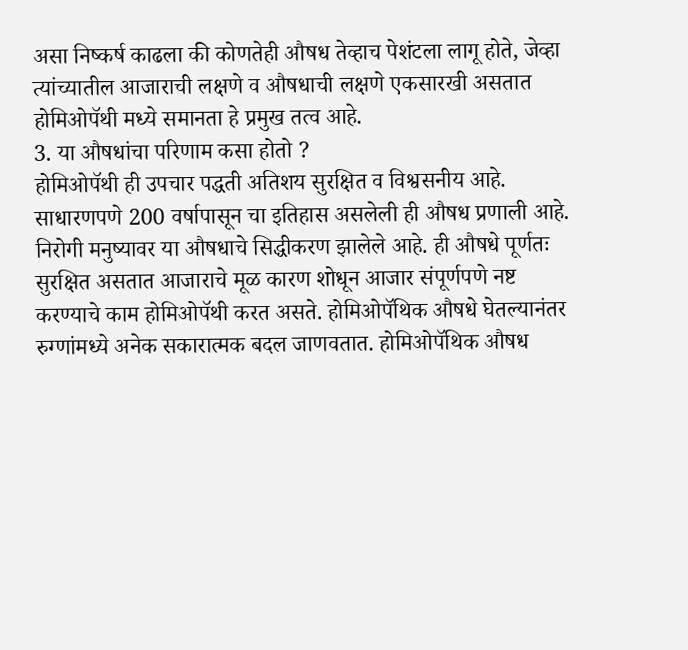असा निष्कर्ष काढला की कोणतेही औषध तेव्हाच पेशंटला लागू होते, जेव्हा त्यांच्यातील आजाराची लक्षणे व औषधाची लक्षणे एकसारखी असतात होमिओपॅथी मध्ये समानता हे प्रमुख तत्व आहे.
3. या औषधांचा परिणाम कसा होतो ?
होमिओपॅथी ही उपचार पद्धती अतिशय सुरक्षित व विश्वसनीय आहे. साधारणपणे 200 वर्षापासून चा इतिहास असलेली ही औषध प्रणाली आहे. निरोगी मनुष्यावर या औषधाचे सिद्धीकरण झालेले आहे. ही औषधे पूर्णतः सुरक्षित असतात आजाराचे मूळ कारण शोधून आजार संपूर्णपणे नष्ट करण्याचे काम होमिओपॅथी करत असते. होमिओपॅथिक औषधे घेतल्यानंतर रुग्णांमध्ये अनेक सकारात्मक बदल जाणवतात. होमिओपॅथिक औषध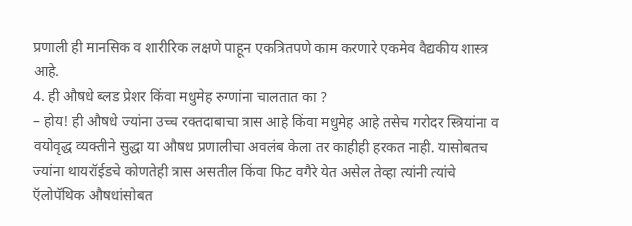प्रणाली ही मानसिक व शारीरिक लक्षणे पाहून एकत्रितपणे काम करणारे एकमेव वैद्यकीय शास्त्र आहे.
4. ही औषधे ब्लड प्रेशर किंवा मधुमेह रुग्णांना चालतात का ?
– होय! ही औषधे ज्यांना उच्च रक्तदाबाचा त्रास आहे किंवा मधुमेह आहे तसेच गरोदर स्त्रियांना व वयोवृद्ध व्यक्तीने सुद्धा या औषध प्रणालीचा अवलंब केला तर काहीही हरकत नाही. यासोबतच ज्यांना थायरॉईडचे कोणतेही त्रास असतील किंवा फिट वगैरे येत असेल तेव्हा त्यांनी त्यांचे ऍलोपॅथिक औषधांसोबत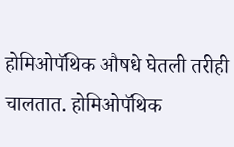होमिओपॅथिक औषधे घेतली तरीही चालतात. होमिओपॅथिक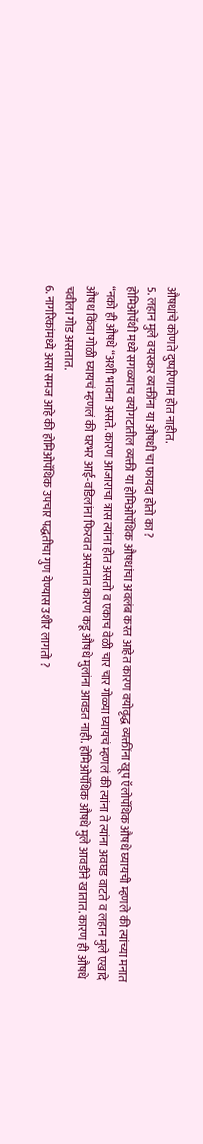औषधांचे कोणते दुष्परिणाम होत नाहीत.
5. लहान मुले वयस्कर व्यक्तींना या औषधी चा फायदा होतो का ?
होमिओपॅथी मध्ये सगळ्याच वयोगटातील व्यक्ती या होमिओपॅथिक औषधांचा अवलंब करत आहेत कारण वयोवृद्ध व्यक्तींना खूप ऍलोपॅथिक औषधे घ्यायची म्हणले की त्यांच्या मनात “नको ही औषधे “अशी भावना असते. कारण आजाराचा त्रास त्यांना होत असतो व एकाच वेळी चार चार गोळ्या घ्यायचं म्हणलं की त्यांना ते त्यांना अवघड वाटते व लहान मुले एखादे औषध किंवा गोळी घ्यायचं म्हणलं की घरभर आई-वडिलांना फिरवत असतात कारण कडू औषधे मुलांना आवडत नाही. होमिओपॅथिक औषधे मुले आवडीने खातात. कारण ही औषधे चवीला गोड असतात.
6. नागरिकांमध्ये असा समज आहे की होमिओपॅथिक उपचार पद्धतीचा गुण येण्यास उशीर लागतो ?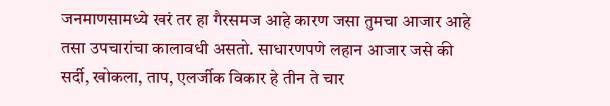जनमाणसामध्ये खरं तर हा गैरसमज आहे कारण जसा तुमचा आजार आहे तसा उपचारांचा कालावधी असतो. साधारणपणे लहान आजार जसे की सर्दी, खोकला, ताप, एलर्जीक विकार हे तीन ते चार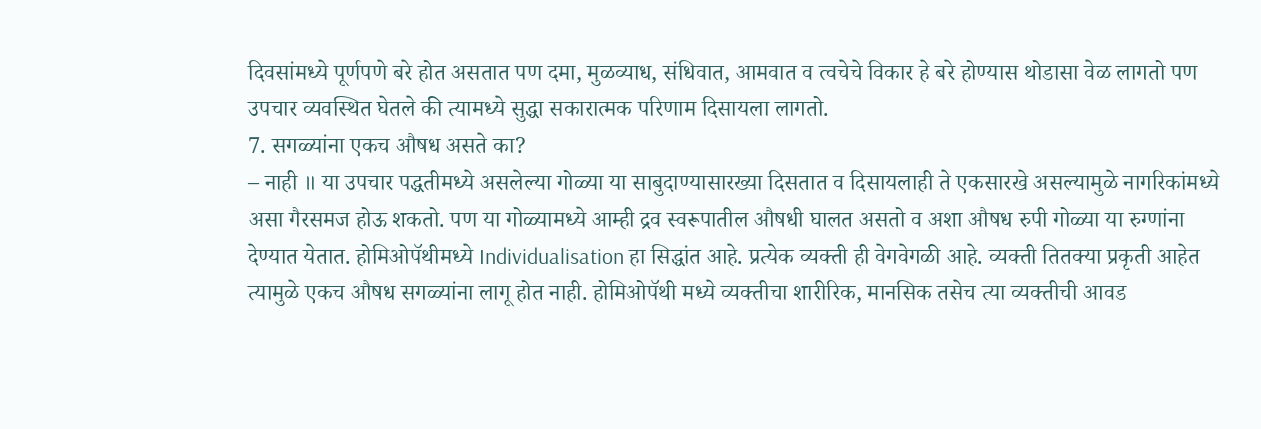दिवसांमध्ये पूर्णपणे बरे होत असतात पण दमा, मुळव्याध, संधिवात, आमवात व त्वचेचे विकार हे बरे होण्यास थोडासा वेळ लागतो पण उपचार व्यवस्थित घेतले की त्यामध्ये सुद्धा सकारात्मक परिणाम दिसायला लागतो.
7. सगळ्यांना एकच औषध असते का?
– नाही ॥ या उपचार पद्धतीमध्ये असलेल्या गोळ्या या साबुदाण्यासारख्या दिसतात व दिसायलाही ते एकसारखे असल्यामुळे नागरिकांमध्ये असा गैरसमज होऊ शकतो. पण या गोळ्यामध्ये आम्ही द्रव स्वरूपातील औषधी घालत असतो व अशा औषध रुपी गोळ्या या रुग्णांना देण्यात येतात. होमिओपॅथीमध्ये Individualisation हा सिद्धांत आहे. प्रत्येक व्यक्ती ही वेगवेगळी आहे. व्यक्ती तितक्या प्रकृती आहेत त्यामुळे एकच औषध सगळ्यांना लागू होत नाही. होमिओपॅथी मध्ये व्यक्तीचा शारीरिक, मानसिक तसेच त्या व्यक्तीची आवड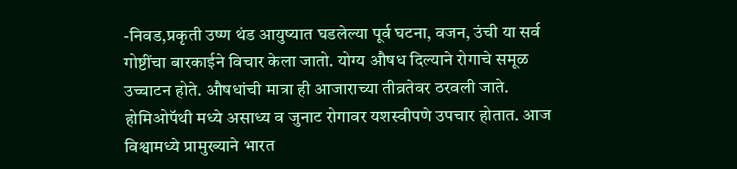-निवड,प्रकृती उष्ण थंड आयुष्यात घडलेल्या पूर्व घटना, वजन, उंची या सर्व गोष्टींचा बारकाईने विचार केला जातो. योग्य औषध दिल्याने रोगाचे समूळ उच्चाटन होते. औषधांची मात्रा ही आजाराच्या तीव्रतेवर ठरवली जाते. होमिओपॅथी मध्ये असाध्य व जुनाट रोगावर यशस्वीपणे उपचार होतात. आज विश्वामध्ये प्रामुख्याने भारत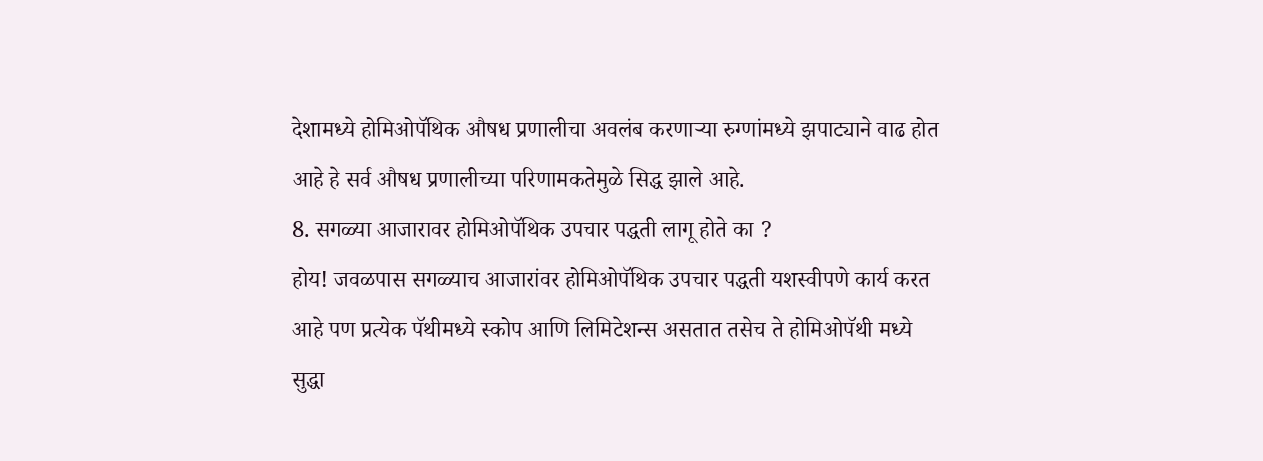देशामध्ये होमिओपॅथिक औषध प्रणालीचा अवलंब करणाऱ्या रुग्णांमध्ये झपाट्याने वाढ होत आहे हे सर्व औषध प्रणालीच्या परिणामकतेमुळे सिद्ध झाले आहे.
8. सगळ्या आजारावर होमिओपॅथिक उपचार पद्धती लागू होते का ?
होय! जवळपास सगळ्याच आजारांवर होमिओपॅथिक उपचार पद्धती यशस्वीपणे कार्य करत आहे पण प्रत्येक पॅथीमध्ये स्कोप आणि लिमिटेशन्स असतात तसेच ते होमिओपॅथी मध्ये सुद्धा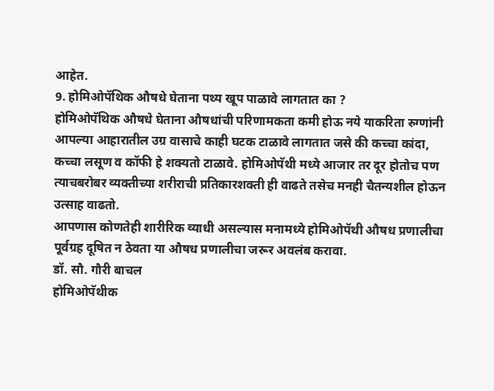आहेत.
9. होमिओपॅथिक औषधे घेताना पथ्य खूप पाळावे लागतात का ?
होमिओपॅथिक औषधे घेताना औषधांची परिणामकता कमी होऊ नये याकरिता रुग्णांनी आपल्या आहारातील उग्र वासाचे काही घटक टाळावे लागतात जसे की कच्चा कांदा, कच्चा लसूण व कॉफी हे शक्यतो टाळावे. होमिओपॅथी मध्ये आजार तर दूर होतोच पण त्याचबरोबर व्यक्तीच्या शरीराची प्रतिकारशक्ती ही वाढते तसेच मनही चैतन्यशील होऊन उत्साह वाढतो.
आपणास कोणतेही शारीरिक व्याधी असल्यास मनामध्ये होमिओपॅथी औषध प्रणालीचा पूर्वग्रह दूषित न ठेवता या औषध प्रणालीचा जरूर अवलंब करावा.
डॉ. सौ. गौरी बाचल
होमिओपॅथीक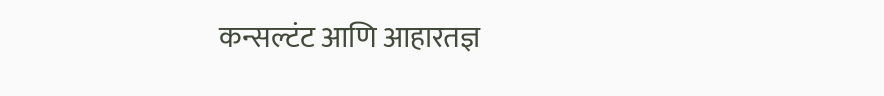कन्सल्टंट आणि आहारतज्ञ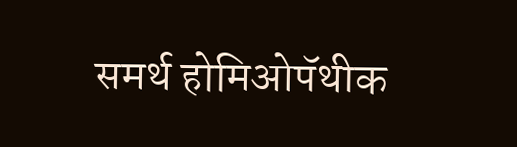समर्थ होमिओपॅथीक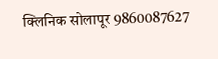क्लिनिक सोलापूर 9860087627